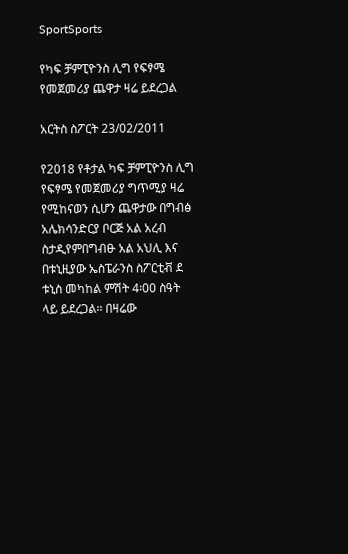SportSports

የካፍ ቻምፒዮንስ ሊግ የፍፃሜ የመጀመሪያ ጨዋታ ዛሬ ይደረጋል

አርትስ ስፖርት 23/02/2011

የ2018 የቶታል ካፍ ቻምፒዮንስ ሊግ የፍፃሜ የመጀመሪያ ግጥሚያ ዛሬ የሚከናወን ሲሆን ጨዋታው በግብፅ አሌክሳንድርያ ቦርጅ አል አረብ ስታዲየምበግብፁ አል አህሊ እና በቱኒዚያው ኤስፔራንስ ስፖርቲቭ ደ ቱኒስ መካከል ምሽት 4፡00 ስዓት ላይ ይደረጋል፡፡ በዛሬው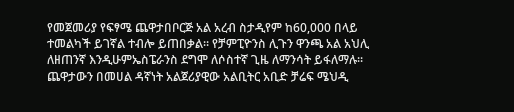የመጀመሪያ የፍፃሜ ጨዋታበቦርጅ አል አረብ ስታዲየም ከ60,000 በላይ ተመልካች ይገኛል ተብሎ ይጠበቃል፡፡ የቻምፒዮንስ ሊጉን ዋንጫ አል አህሊ ለዘጠንኛ እንዲሁምኤስፔራንስ ደግሞ ለሶስተኛ ጊዜ ለማንሳት ይፋለማሉ፡፡ ጨዋታውን በመሀል ዳኛነት አልጀሪያዊው አልቢትር አቢድ ቻሬፍ ሜህዲ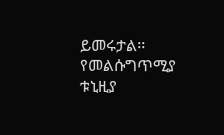ይመሩታል፡፡ የመልሱግጥሚያ ቱኒዚያ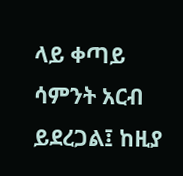ላይ ቀጣይ ሳምንት አርብ ይደረጋል፤ ከዚያ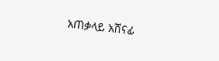አጠቃላይ አሸናፊ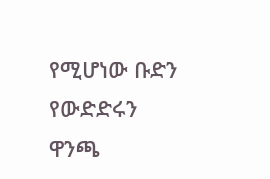የሚሆነው ቡድን የውድድሩን ዋንጫ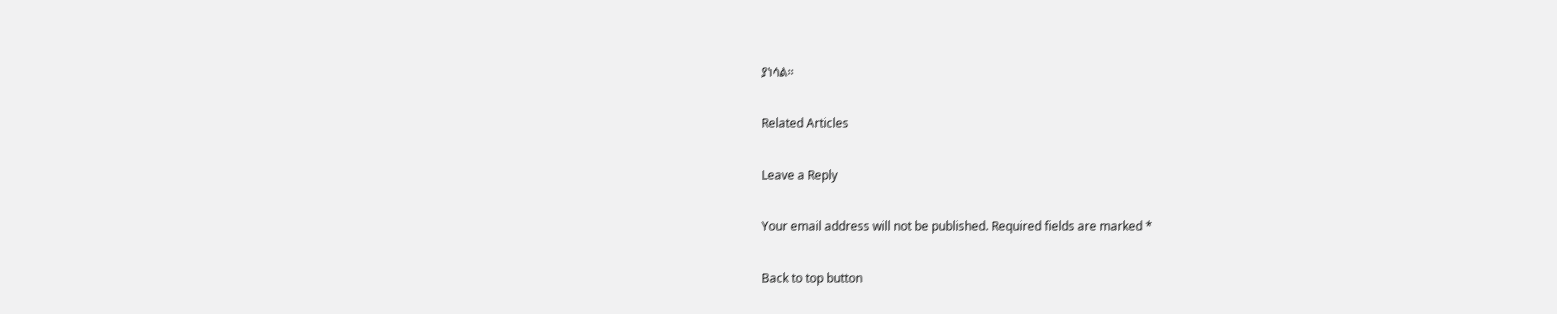ያነሳል፡፡

Related Articles

Leave a Reply

Your email address will not be published. Required fields are marked *

Back to top button